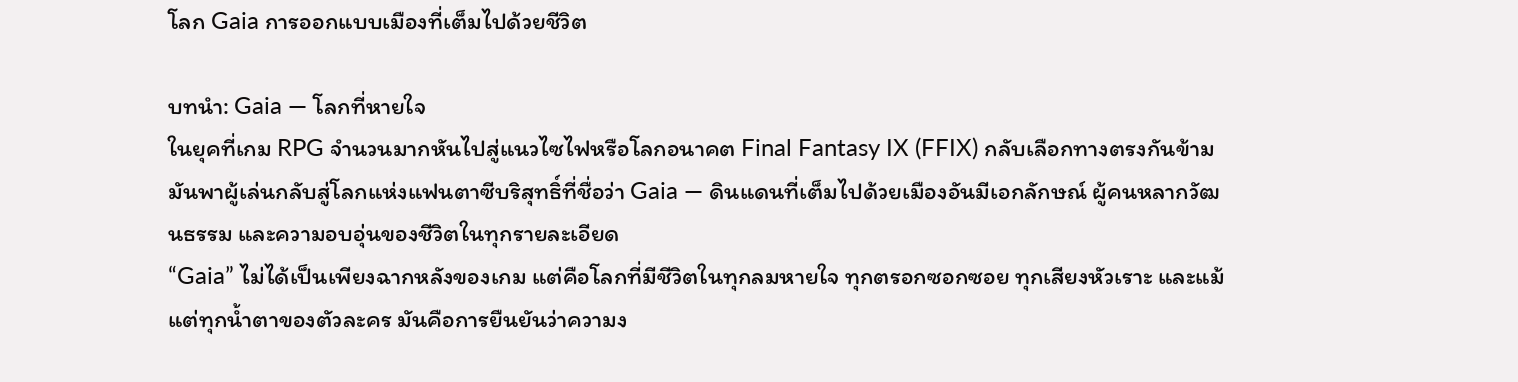โลก Gaia การออกแบบเมืองที่เต็มไปด้วยชีวิต

บทนำ: Gaia — โลกที่หายใจ
ในยุคที่เกม RPG จำนวนมากหันไปสู่แนวไซไฟหรือโลกอนาคต Final Fantasy IX (FFIX) กลับเลือกทางตรงกันข้าม มันพาผู้เล่นกลับสู่โลกแห่งแฟนตาซีบริสุทธิ์ที่ชื่อว่า Gaia — ดินแดนที่เต็มไปด้วยเมืองอันมีเอกลักษณ์ ผู้คนหลากวัฒนธรรม และความอบอุ่นของชีวิตในทุกรายละเอียด
“Gaia” ไม่ได้เป็นเพียงฉากหลังของเกม แต่คือโลกที่มีชีวิตในทุกลมหายใจ ทุกตรอกซอกซอย ทุกเสียงหัวเราะ และแม้แต่ทุกน้ำตาของตัวละคร มันคือการยืนยันว่าความง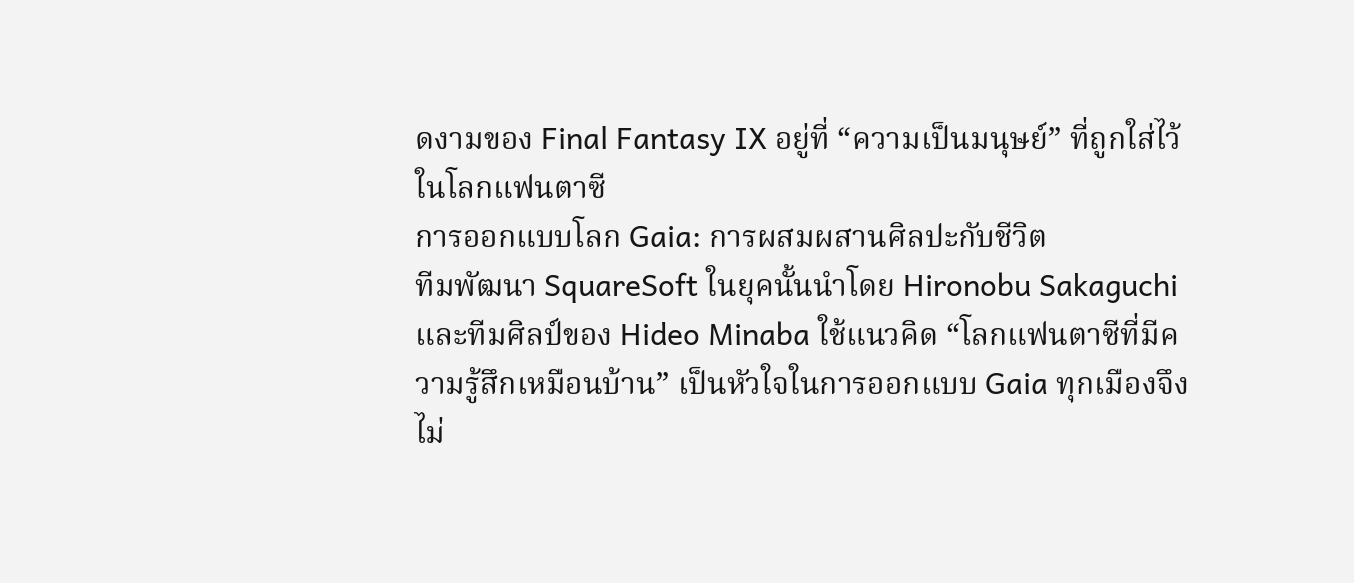ดงามของ Final Fantasy IX อยู่ที่ “ความเป็นมนุษย์” ที่ถูกใส่ไว้ในโลกแฟนตาซี
การออกแบบโลก Gaia: การผสมผสานศิลปะกับชีวิต
ทีมพัฒนา SquareSoft ในยุคนั้นนำโดย Hironobu Sakaguchi และทีมศิลป์ของ Hideo Minaba ใช้แนวคิด “โลกแฟนตาซีที่มีความรู้สึกเหมือนบ้าน” เป็นหัวใจในการออกแบบ Gaia ทุกเมืองจึงไม่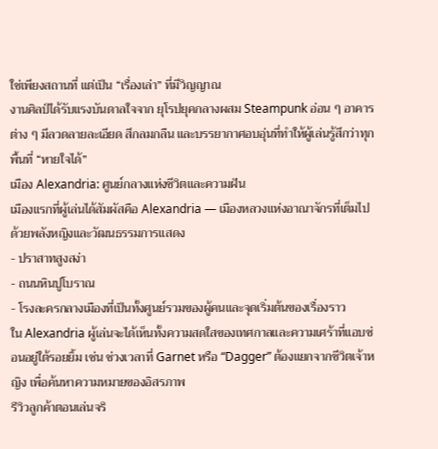ใช่เพียงสถานที่ แต่เป็น “เรื่องเล่า” ที่มีวิญญาณ
งานศิลป์ได้รับแรงบันดาลใจจาก ยุโรปยุคกลางผสม Steampunk อ่อน ๆ อาคารต่าง ๆ มีลวดลายละเอียด สีกลมกลืน และบรรยากาศอบอุ่นที่ทำให้ผู้เล่นรู้สึกว่าทุกพื้นที่ “หายใจได้”
เมือง Alexandria: ศูนย์กลางแห่งชีวิตและความฝัน
เมืองแรกที่ผู้เล่นได้สัมผัสคือ Alexandria — เมืองหลวงแห่งอาณาจักรที่เต็มไปด้วยพลังหญิงและวัฒนธรรมการแสดง
- ปราสาทสูงสง่า
- ถนนหินปูโบราณ
- โรงละครกลางเมืองที่เป็นทั้งศูนย์รวมของผู้คนและจุดเริ่มต้นของเรื่องราว
ใน Alexandria ผู้เล่นจะได้เห็นทั้งความสดใสของเทศกาลและความเศร้าที่แอบซ่อนอยู่ใต้รอยยิ้ม เช่น ช่วงเวลาที่ Garnet หรือ “Dagger” ต้องแยกจากชีวิตเจ้าหญิง เพื่อค้นหาความหมายของอิสรภาพ
รีวิวลูกค้าตอนเล่นจริ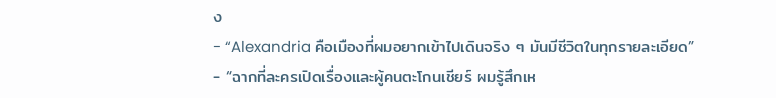ง
- “Alexandria คือเมืองที่ผมอยากเข้าไปเดินจริง ๆ มันมีชีวิตในทุกรายละเอียด”
- “ฉากที่ละครเปิดเรื่องและผู้คนตะโกนเชียร์ ผมรู้สึกเห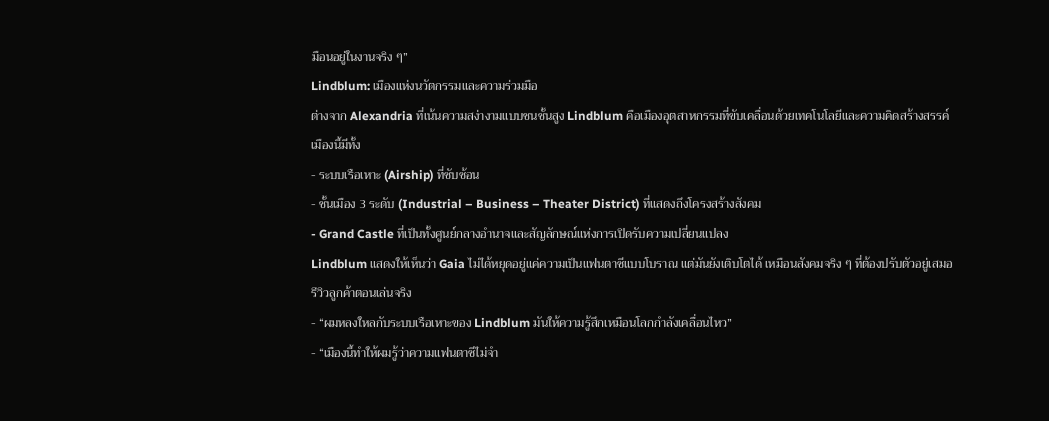มือนอยู่ในงานจริง ๆ”
Lindblum: เมืองแห่งนวัตกรรมและความร่วมมือ
ต่างจาก Alexandria ที่เน้นความสง่างามแบบชนชั้นสูง Lindblum คือเมืองอุตสาหกรรมที่ขับเคลื่อนด้วยเทคโนโลยีและความคิดสร้างสรรค์
เมืองนี้มีทั้ง
- ระบบเรือเหาะ (Airship) ที่ซับซ้อน
- ชั้นเมือง 3 ระดับ (Industrial – Business – Theater District) ที่แสดงถึงโครงสร้างสังคม
- Grand Castle ที่เป็นทั้งศูนย์กลางอำนาจและสัญลักษณ์แห่งการเปิดรับความเปลี่ยนแปลง
Lindblum แสดงให้เห็นว่า Gaia ไม่ได้หยุดอยู่แค่ความเป็นแฟนตาซีแบบโบราณ แต่มันยังเติบโตได้ เหมือนสังคมจริง ๆ ที่ต้องปรับตัวอยู่เสมอ
รีวิวลูกค้าตอนเล่นจริง
- “ผมหลงใหลกับระบบเรือเหาะของ Lindblum มันให้ความรู้สึกเหมือนโลกกำลังเคลื่อนไหว”
- “เมืองนี้ทำให้ผมรู้ว่าความแฟนตาซีไม่จำ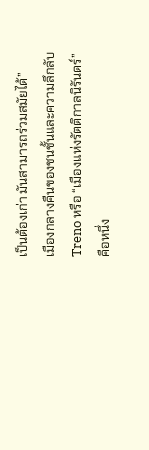เป็นต้องเก่า มันสามารถร่วมสมัยได้”
เมืองกลางคืนของชนชั้นและความลึกลับ
Treno หรือ “เมืองแห่งรัตติกาลนิรันดร์” คือหนึ่ง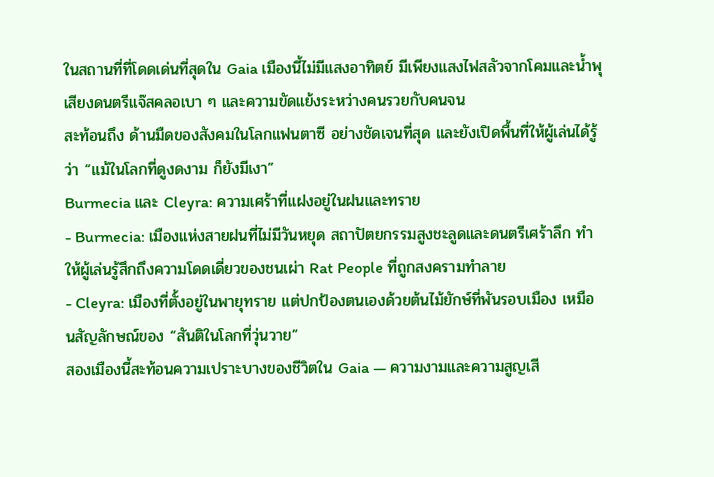ในสถานที่ที่โดดเด่นที่สุดใน Gaia เมืองนี้ไม่มีแสงอาทิตย์ มีเพียงแสงไฟสลัวจากโคมและน้ำพุ เสียงดนตรีแจ๊สคลอเบา ๆ และความขัดแย้งระหว่างคนรวยกับคนจน
สะท้อนถึง ด้านมืดของสังคมในโลกแฟนตาซี อย่างชัดเจนที่สุด และยังเปิดพื้นที่ให้ผู้เล่นได้รู้ว่า “แม้ในโลกที่ดูงดงาม ก็ยังมีเงา”
Burmecia และ Cleyra: ความเศร้าที่แฝงอยู่ในฝนและทราย
- Burmecia: เมืองแห่งสายฝนที่ไม่มีวันหยุด สถาปัตยกรรมสูงชะลูดและดนตรีเศร้าลึก ทำให้ผู้เล่นรู้สึกถึงความโดดเดี่ยวของชนเผ่า Rat People ที่ถูกสงครามทำลาย
- Cleyra: เมืองที่ตั้งอยู่ในพายุทราย แต่ปกป้องตนเองด้วยต้นไม้ยักษ์ที่พันรอบเมือง เหมือนสัญลักษณ์ของ “สันติในโลกที่วุ่นวาย”
สองเมืองนี้สะท้อนความเปราะบางของชีวิตใน Gaia — ความงามและความสูญเสี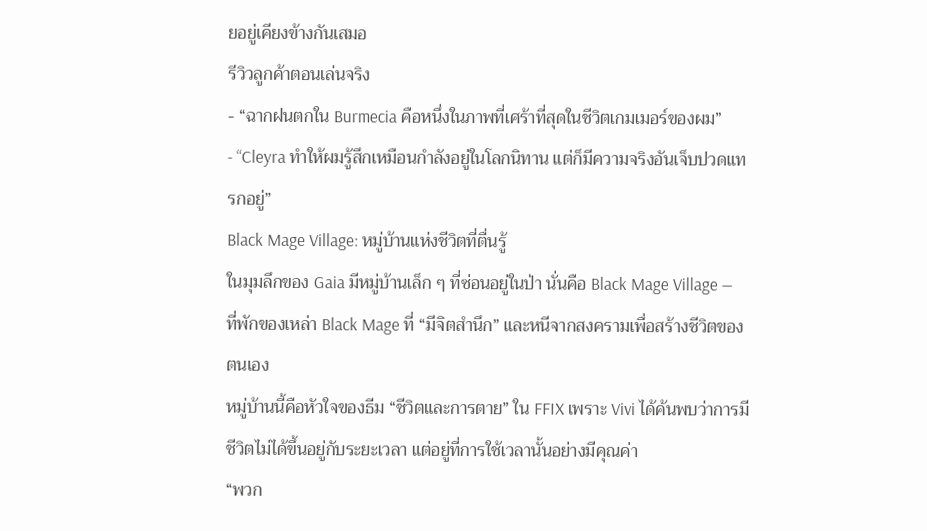ยอยู่เคียงข้างกันเสมอ
รีวิวลูกค้าตอนเล่นจริง
- “ฉากฝนตกใน Burmecia คือหนึ่งในภาพที่เศร้าที่สุดในชีวิตเกมเมอร์ของผม”
- “Cleyra ทำให้ผมรู้สึกเหมือนกำลังอยู่ในโลกนิทาน แต่ก็มีความจริงอันเจ็บปวดแทรกอยู่”
Black Mage Village: หมู่บ้านแห่งชีวิตที่ตื่นรู้
ในมุมลึกของ Gaia มีหมู่บ้านเล็ก ๆ ที่ซ่อนอยู่ในป่า นั่นคือ Black Mage Village — ที่พักของเหล่า Black Mage ที่ “มีจิตสำนึก” และหนีจากสงครามเพื่อสร้างชีวิตของตนเอง
หมู่บ้านนี้คือหัวใจของธีม “ชีวิตและการตาย” ใน FFIX เพราะ Vivi ได้ค้นพบว่าการมีชีวิตไม่ได้ขึ้นอยู่กับระยะเวลา แต่อยู่ที่การใช้เวลานั้นอย่างมีคุณค่า
“พวก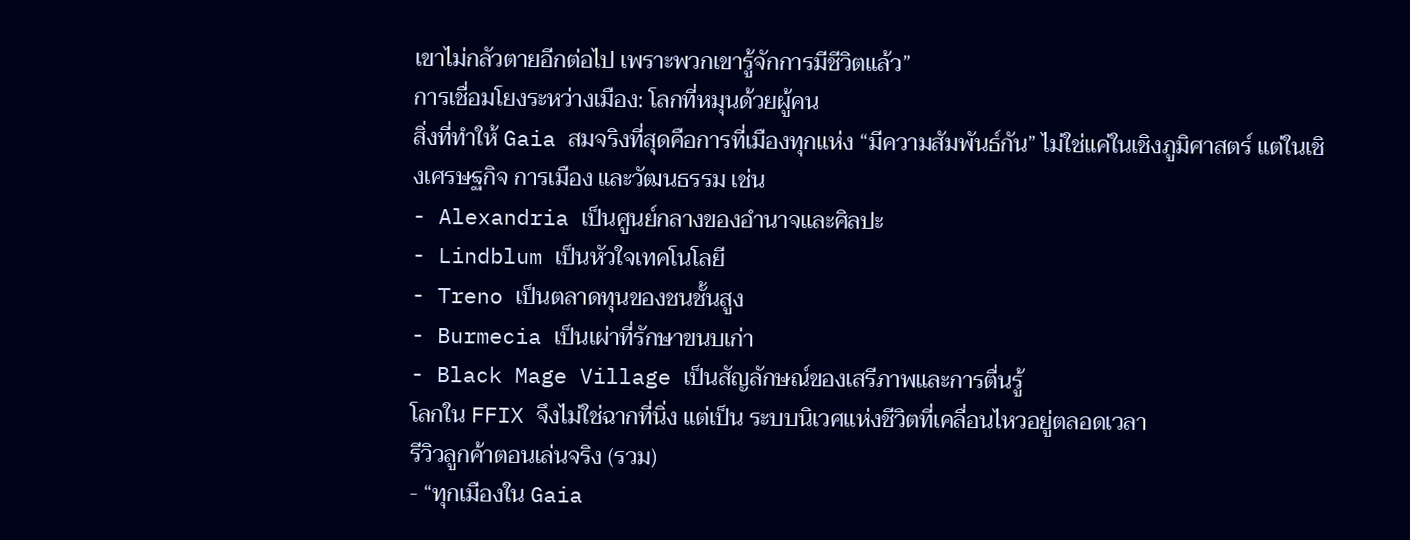เขาไม่กลัวตายอีกต่อไป เพราะพวกเขารู้จักการมีชีวิตแล้ว”
การเชื่อมโยงระหว่างเมือง: โลกที่หมุนด้วยผู้คน
สิ่งที่ทำให้ Gaia สมจริงที่สุดคือการที่เมืองทุกแห่ง “มีความสัมพันธ์กัน” ไม่ใช่แค่ในเชิงภูมิศาสตร์ แต่ในเชิงเศรษฐกิจ การเมือง และวัฒนธรรม เช่น
- Alexandria เป็นศูนย์กลางของอำนาจและศิลปะ
- Lindblum เป็นหัวใจเทคโนโลยี
- Treno เป็นตลาดทุนของชนชั้นสูง
- Burmecia เป็นเผ่าที่รักษาขนบเก่า
- Black Mage Village เป็นสัญลักษณ์ของเสรีภาพและการตื่นรู้
โลกใน FFIX จึงไม่ใช่ฉากที่นิ่ง แต่เป็น ระบบนิเวศแห่งชีวิตที่เคลื่อนไหวอยู่ตลอดเวลา
รีวิวลูกค้าตอนเล่นจริง (รวม)
- “ทุกเมืองใน Gaia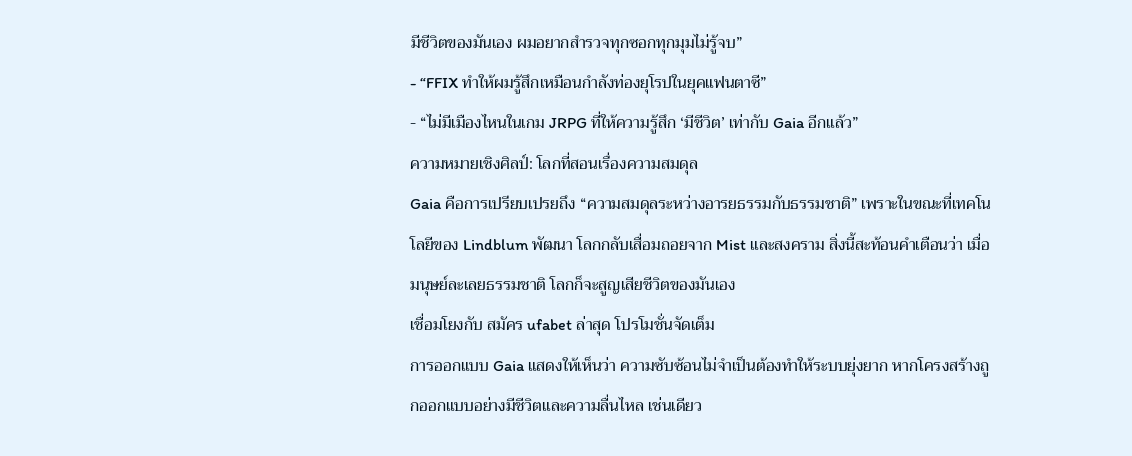มีชีวิตของมันเอง ผมอยากสำรวจทุกซอกทุกมุมไม่รู้จบ”
- “FFIX ทำให้ผมรู้สึกเหมือนกำลังท่องยุโรปในยุคแฟนตาซี”
- “ไม่มีเมืองไหนในเกม JRPG ที่ให้ความรู้สึก ‘มีชีวิต’ เท่ากับ Gaia อีกแล้ว”
ความหมายเชิงศิลป์: โลกที่สอนเรื่องความสมดุล
Gaia คือการเปรียบเปรยถึง “ความสมดุลระหว่างอารยธรรมกับธรรมชาติ” เพราะในขณะที่เทคโนโลยีของ Lindblum พัฒนา โลกกลับเสื่อมถอยจาก Mist และสงคราม สิ่งนี้สะท้อนคำเตือนว่า เมื่อมนุษย์ละเลยธรรมชาติ โลกก็จะสูญเสียชีวิตของมันเอง
เชื่อมโยงกับ สมัคร ufabet ล่าสุด โปรโมชั่นจัดเต็ม
การออกแบบ Gaia แสดงให้เห็นว่า ความซับซ้อนไม่จำเป็นต้องทำให้ระบบยุ่งยาก หากโครงสร้างถูกออกแบบอย่างมีชีวิตและความลื่นไหล เช่นเดียว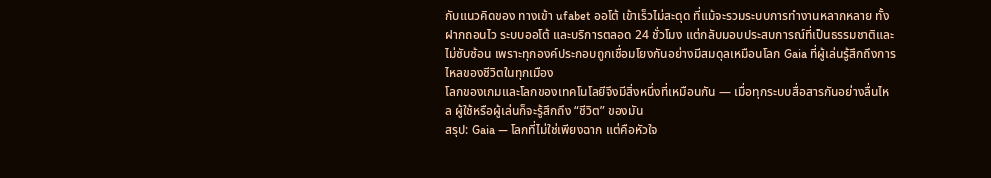กับแนวคิดของ ทางเข้า ufabet ออโต้ เข้าเร็วไม่สะดุด ที่แม้จะรวมระบบการทำงานหลากหลาย ทั้ง ฝากถอนไว ระบบออโต้ และบริการตลอด 24 ชั่วโมง แต่กลับมอบประสบการณ์ที่เป็นธรรมชาติและไม่ซับซ้อน เพราะทุกองค์ประกอบถูกเชื่อมโยงกันอย่างมีสมดุลเหมือนโลก Gaia ที่ผู้เล่นรู้สึกถึงการไหลของชีวิตในทุกเมือง
โลกของเกมและโลกของเทคโนโลยีจึงมีสิ่งหนึ่งที่เหมือนกัน — เมื่อทุกระบบสื่อสารกันอย่างลื่นไหล ผู้ใช้หรือผู้เล่นก็จะรู้สึกถึง “ชีวิต” ของมัน
สรุป: Gaia — โลกที่ไม่ใช่เพียงฉาก แต่คือหัวใจ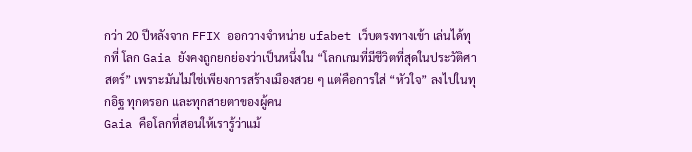กว่า 20 ปีหลังจาก FFIX ออกวางจำหน่าย ufabet เว็บตรงทางเข้า เล่นได้ทุกที่ โลก Gaia ยังคงถูกยกย่องว่าเป็นหนึ่งใน “โลกเกมที่มีชีวิตที่สุดในประวัติศาสตร์” เพราะมันไม่ใช่เพียงการสร้างเมืองสวย ๆ แต่คือการใส่ “หัวใจ” ลงไปในทุกอิฐ ทุกตรอก และทุกสายตาของผู้คน
Gaia คือโลกที่สอนให้เรารู้ว่าแม้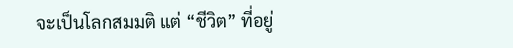จะเป็นโลกสมมติ แต่ “ชีวิต” ที่อยู่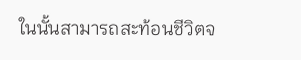ในนั้นสามารถสะท้อนชีวิตจ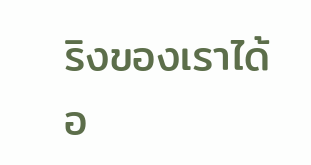ริงของเราได้อ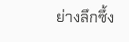ย่างลึกซึ้ง